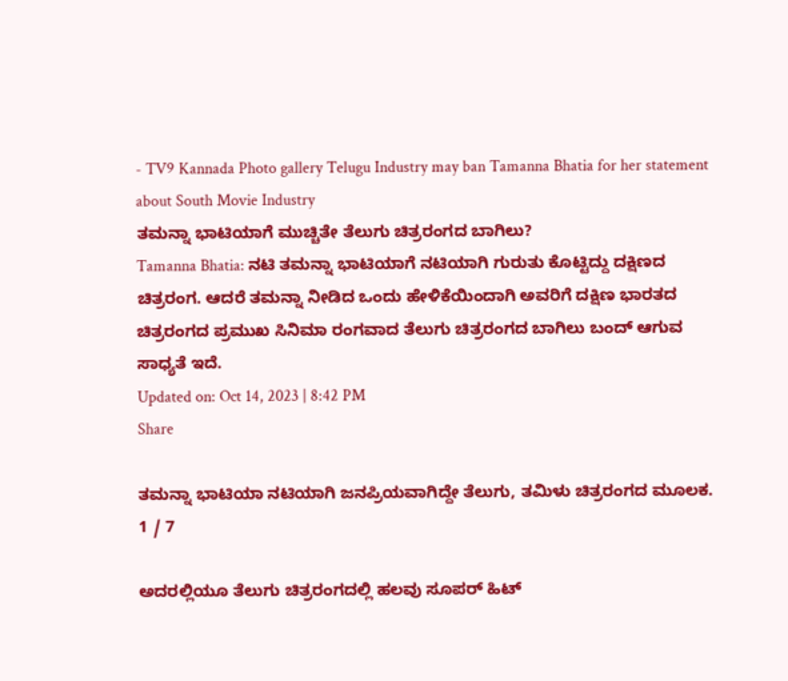- TV9 Kannada Photo gallery Telugu Industry may ban Tamanna Bhatia for her statement about South Movie Industry
ತಮನ್ನಾ ಭಾಟಿಯಾಗೆ ಮುಚ್ಚಿತೇ ತೆಲುಗು ಚಿತ್ರರಂಗದ ಬಾಗಿಲು?
Tamanna Bhatia: ನಟಿ ತಮನ್ನಾ ಭಾಟಿಯಾಗೆ ನಟಿಯಾಗಿ ಗುರುತು ಕೊಟ್ಟಿದ್ದು ದಕ್ಷಿಣದ ಚಿತ್ರರಂಗ. ಆದರೆ ತಮನ್ನಾ ನೀಡಿದ ಒಂದು ಹೇಳಿಕೆಯಿಂದಾಗಿ ಅವರಿಗೆ ದಕ್ಷಿಣ ಭಾರತದ ಚಿತ್ರರಂಗದ ಪ್ರಮುಖ ಸಿನಿಮಾ ರಂಗವಾದ ತೆಲುಗು ಚಿತ್ರರಂಗದ ಬಾಗಿಲು ಬಂದ್ ಆಗುವ ಸಾಧ್ಯತೆ ಇದೆ.
Updated on: Oct 14, 2023 | 8:42 PM
Share

ತಮನ್ನಾ ಭಾಟಿಯಾ ನಟಿಯಾಗಿ ಜನಪ್ರಿಯವಾಗಿದ್ದೇ ತೆಲುಗು, ತಮಿಳು ಚಿತ್ರರಂಗದ ಮೂಲಕ.
1 / 7

ಅದರಲ್ಲಿಯೂ ತೆಲುಗು ಚಿತ್ರರಂಗದಲ್ಲಿ ಹಲವು ಸೂಪರ್ ಹಿಟ್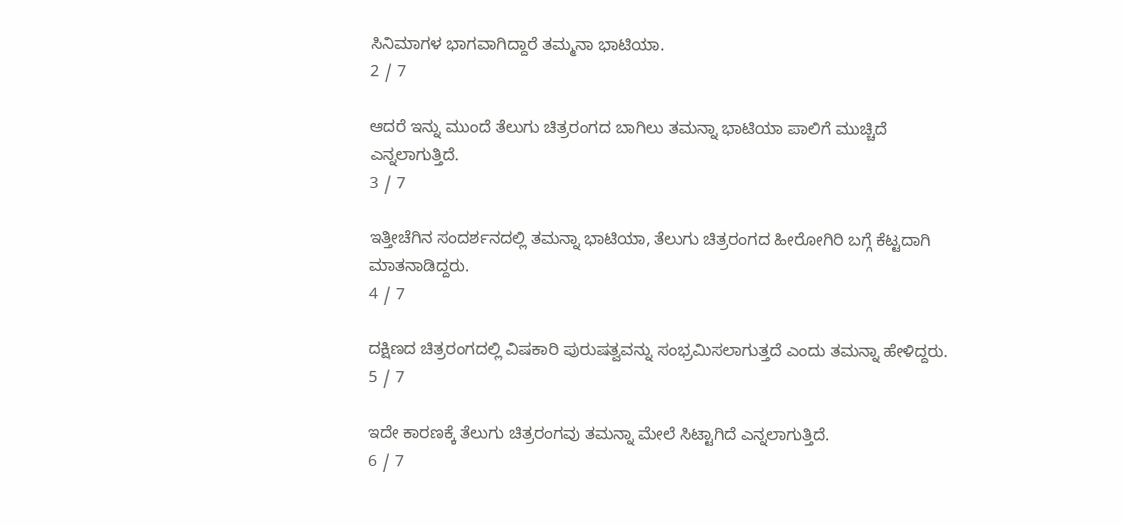ಸಿನಿಮಾಗಳ ಭಾಗವಾಗಿದ್ದಾರೆ ತಮ್ಮನಾ ಭಾಟಿಯಾ.
2 / 7

ಆದರೆ ಇನ್ನು ಮುಂದೆ ತೆಲುಗು ಚಿತ್ರರಂಗದ ಬಾಗಿಲು ತಮನ್ನಾ ಭಾಟಿಯಾ ಪಾಲಿಗೆ ಮುಚ್ಚಿದೆ ಎನ್ನಲಾಗುತ್ತಿದೆ.
3 / 7

ಇತ್ತೀಚೆಗಿನ ಸಂದರ್ಶನದಲ್ಲಿ ತಮನ್ನಾ ಭಾಟಿಯಾ, ತೆಲುಗು ಚಿತ್ರರಂಗದ ಹೀರೋಗಿರಿ ಬಗ್ಗೆ ಕೆಟ್ಟದಾಗಿ ಮಾತನಾಡಿದ್ದರು.
4 / 7

ದಕ್ಷಿಣದ ಚಿತ್ರರಂಗದಲ್ಲಿ ವಿಷಕಾರಿ ಪುರುಷತ್ವವನ್ನು ಸಂಭ್ರಮಿಸಲಾಗುತ್ತದೆ ಎಂದು ತಮನ್ನಾ ಹೇಳಿದ್ದರು.
5 / 7

ಇದೇ ಕಾರಣಕ್ಕೆ ತೆಲುಗು ಚಿತ್ರರಂಗವು ತಮನ್ನಾ ಮೇಲೆ ಸಿಟ್ಟಾಗಿದೆ ಎನ್ನಲಾಗುತ್ತಿದೆ.
6 / 7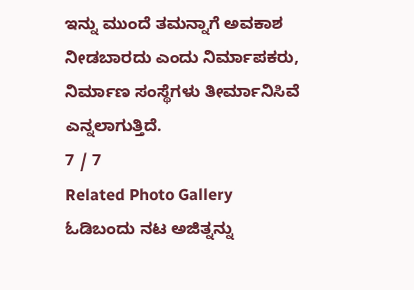ಇನ್ನು ಮುಂದೆ ತಮನ್ನಾಗೆ ಅವಕಾಶ ನೀಡಬಾರದು ಎಂದು ನಿರ್ಮಾಪಕರು, ನಿರ್ಮಾಣ ಸಂಸ್ಥೆಗಳು ತೀರ್ಮಾನಿಸಿವೆ ಎನ್ನಲಾಗುತ್ತಿದೆ.
7 / 7
Related Photo Gallery
ಓಡಿಬಂದು ನಟ ಅಜಿತ್ನನ್ನು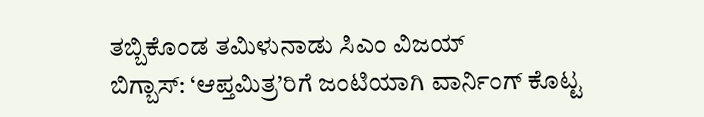ತಬ್ಬಿಕೊಂಡ ತಮಿಳುನಾಡು ಸಿಎಂ ವಿಜಯ್
ಬಿಗ್ಬಾಸ್: ‘ಆಪ್ತಮಿತ್ರ’ರಿಗೆ ಜಂಟಿಯಾಗಿ ವಾರ್ನಿಂಗ್ ಕೊಟ್ಟ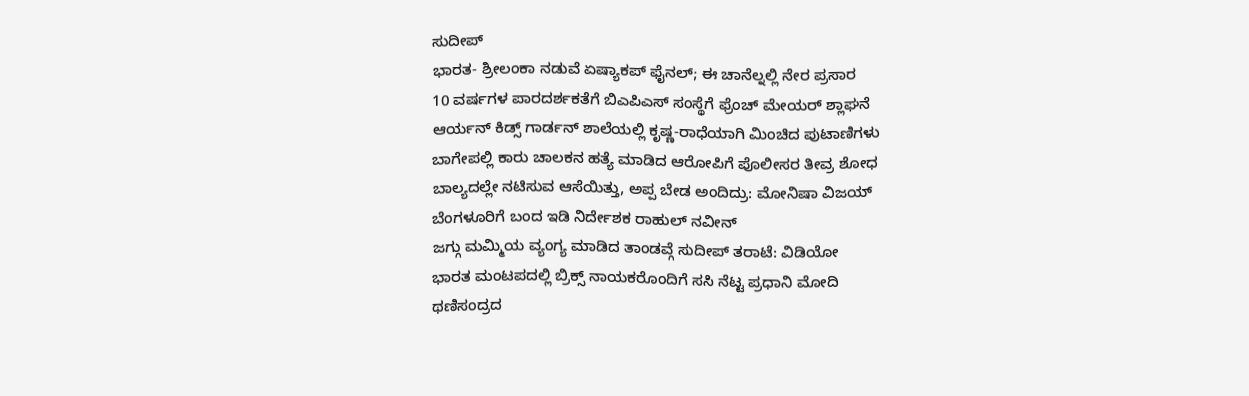ಸುದೀಪ್
ಭಾರತ- ಶ್ರೀಲಂಕಾ ನಡುವೆ ಏಷ್ಯಾಕಪ್ ಫೈನಲ್; ಈ ಚಾನೆಲ್ನಲ್ಲಿ ನೇರ ಪ್ರಸಾರ
10 ವರ್ಷಗಳ ಪಾರದರ್ಶಕತೆಗೆ ಬಿಎಪಿಎಸ್ ಸಂಸ್ಥೆಗೆ ಫ್ರೆಂಚ್ ಮೇಯರ್ ಶ್ಲಾಘನೆ
ಆರ್ಯನ್ ಕಿಡ್ಸ್ ಗಾರ್ಡನ್ ಶಾಲೆಯಲ್ಲಿ ಕೃಷ್ಣ-ರಾಧೆಯಾಗಿ ಮಿಂಚಿದ ಪುಟಾಣಿಗಳು
ಬಾಗೇಪಲ್ಲಿ ಕಾರು ಚಾಲಕನ ಹತ್ಯೆ ಮಾಡಿದ ಆರೋಪಿಗೆ ಪೊಲೀಸರ ತೀವ್ರ ಶೋಧ
ಬಾಲ್ಯದಲ್ಲೇ ನಟಿಸುವ ಆಸೆಯಿತ್ತು, ಅಪ್ಪ ಬೇಡ ಅಂದಿದ್ರು: ಮೋನಿಷಾ ವಿಜಯ್
ಬೆಂಗಳೂರಿಗೆ ಬಂದ ಇಡಿ ನಿರ್ದೇಶಕ ರಾಹುಲ್ ನವೀನ್
ಜಗ್ಗು ಮಮ್ಮಿಯ ವ್ಯಂಗ್ಯ ಮಾಡಿದ ತಾಂಡವ್ಗೆ ಸುದೀಪ್ ತರಾಟೆ: ವಿಡಿಯೋ
ಭಾರತ ಮಂಟಪದಲ್ಲಿ ಬ್ರಿಕ್ಸ್ ನಾಯಕರೊಂದಿಗೆ ಸಸಿ ನೆಟ್ಟ ಪ್ರಧಾನಿ ಮೋದಿ
ಥಣಿಸಂದ್ರದ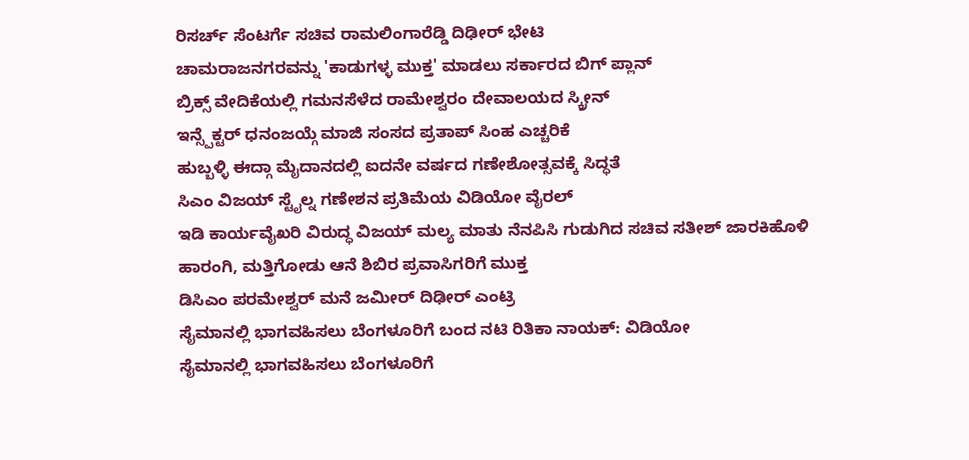ರಿಸರ್ಚ್ ಸೆಂಟರ್ಗೆ ಸಚಿವ ರಾಮಲಿಂಗಾರೆಡ್ಡಿ ದಿಢೀರ್ ಭೇಟಿ
ಚಾಮರಾಜನಗರವನ್ನು 'ಕಾಡುಗಳ್ಳ ಮುಕ್ತ' ಮಾಡಲು ಸರ್ಕಾರದ ಬಿಗ್ ಪ್ಲಾನ್
ಬ್ರಿಕ್ಸ್ ವೇದಿಕೆಯಲ್ಲಿ ಗಮನಸೆಳೆದ ರಾಮೇಶ್ವರಂ ದೇವಾಲಯದ ಸ್ಕ್ರೀನ್
ಇನ್ಸ್ಪೆಕ್ಟರ್ ಧನಂಜಯ್ಗೆ ಮಾಜಿ ಸಂಸದ ಪ್ರತಾಪ್ ಸಿಂಹ ಎಚ್ಚರಿಕೆ
ಹುಬ್ಬಳ್ಳಿ ಈದ್ಗಾ ಮೈದಾನದಲ್ಲಿ ಐದನೇ ವರ್ಷದ ಗಣೇಶೋತ್ಸವಕ್ಕೆ ಸಿದ್ಧತೆ
ಸಿಎಂ ವಿಜಯ್ ಸ್ಟೈಲ್ನ ಗಣೇಶನ ಪ್ರತಿಮೆಯ ವಿಡಿಯೋ ವೈರಲ್
ಇಡಿ ಕಾರ್ಯವೈಖರಿ ವಿರುದ್ಧ ವಿಜಯ್ ಮಲ್ಯ ಮಾತು ನೆನಪಿಸಿ ಗುಡುಗಿದ ಸಚಿವ ಸತೀಶ್ ಜಾರಕಿಹೊಳಿ
ಹಾರಂಗಿ, ಮತ್ತಿಗೋಡು ಆನೆ ಶಿಬಿರ ಪ್ರವಾಸಿಗರಿಗೆ ಮುಕ್ತ
ಡಿಸಿಎಂ ಪರಮೇಶ್ವರ್ ಮನೆ ಜಮೀರ್ ದಿಢೀರ್ ಎಂಟ್ರಿ
ಸೈಮಾನಲ್ಲಿ ಭಾಗವಹಿಸಲು ಬೆಂಗಳೂರಿಗೆ ಬಂದ ನಟಿ ರಿತಿಕಾ ನಾಯಕ್: ವಿಡಿಯೋ
ಸೈಮಾನಲ್ಲಿ ಭಾಗವಹಿಸಲು ಬೆಂಗಳೂರಿಗೆ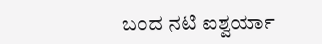ಬಂದ ನಟಿ ಐಶ್ವರ್ಯಾ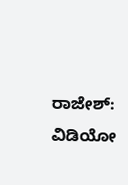ರಾಜೇಶ್: ವಿಡಿಯೋ